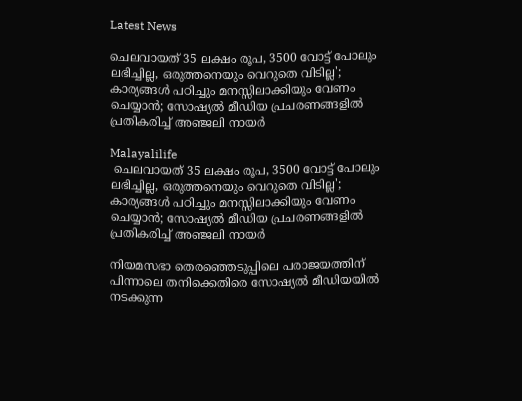Latest News

ചെലവായത് 35 ലക്ഷം രൂപ, 3500 വോട്ട് പോലും ലഭിച്ചില്ല, ഒരുത്തനെയും വെറുതെ വിടില്ല'; കാര്യങ്ങള്‍ പഠിച്ചും മനസ്സിലാക്കിയും വേണം ചെയ്യാന്‍; സോഷ്യല്‍ മീഡിയ പ്രചരണങ്ങളില്‍ പ്രതികരിച്ച് അഞ്ജലി നായര്‍

Malayalilife
 ചെലവായത് 35 ലക്ഷം രൂപ, 3500 വോട്ട് പോലും ലഭിച്ചില്ല, ഒരുത്തനെയും വെറുതെ വിടില്ല'; കാര്യങ്ങള്‍ പഠിച്ചും മനസ്സിലാക്കിയും വേണം ചെയ്യാന്‍; സോഷ്യല്‍ മീഡിയ പ്രചരണങ്ങളില്‍ പ്രതികരിച്ച് അഞ്ജലി നായര്‍

നിയമസഭാ തെരഞ്ഞെടുപ്പിലെ പരാജയത്തിന് പിന്നാലെ തനിക്കെതിരെ സോഷ്യല്‍ മീഡിയയില്‍ നടക്കുന്ന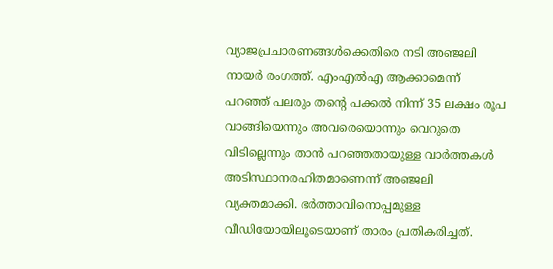വ്യാജപ്രചാരണങ്ങള്‍ക്കെതിരെ നടി അഞ്ജലി നായര്‍ രംഗത്ത്. എംഎല്‍എ ആക്കാമെന്ന് പറഞ്ഞ് പലരും തന്റെ പക്കല്‍ നിന്ന് 35 ലക്ഷം രൂപ വാങ്ങിയെന്നും അവരെയൊന്നും വെറുതെ വിടില്ലെന്നും താന്‍ പറഞ്ഞതായുള്ള വാര്‍ത്തകള്‍ അടിസ്ഥാനരഹിതമാണെന്ന് അഞ്ജലി വ്യക്തമാക്കി. ഭര്‍ത്താവിനൊപ്പമുള്ള വീഡിയോയിലൂടെയാണ് താരം പ്രതികരിച്ചത്.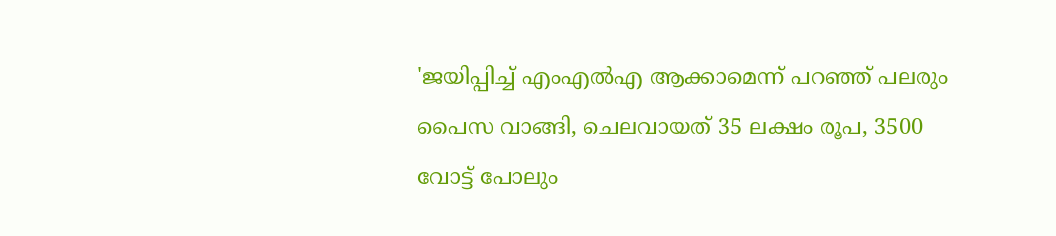'ജയിപ്പിച്ച് എംഎല്‍എ ആക്കാമെന്ന് പറഞ്ഞ് പലരും പൈസ വാങ്ങി, ചെലവായത് 35 ലക്ഷം രൂപ, 3500 വോട്ട് പോലും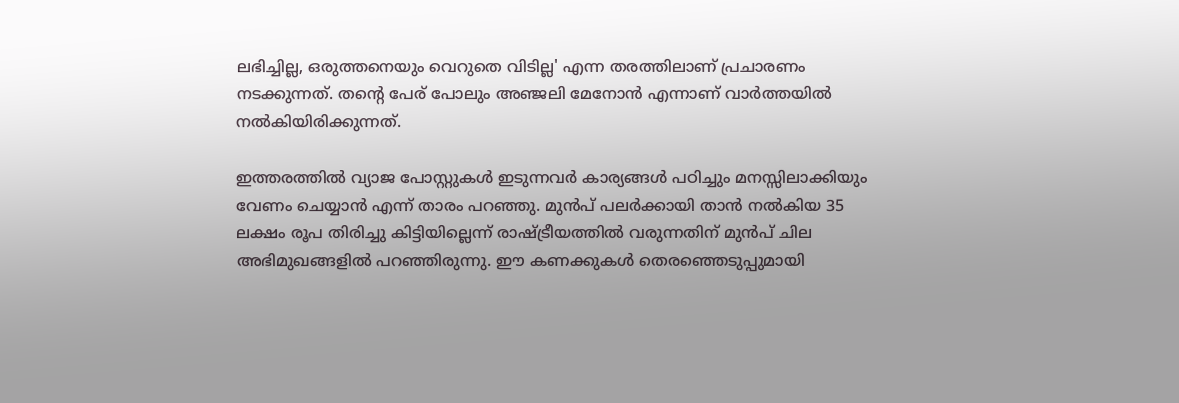ലഭിച്ചില്ല, ഒരുത്തനെയും വെറുതെ വിടില്ല' എന്ന തരത്തിലാണ് പ്രചാരണം നടക്കുന്നത്. തന്റെ പേര് പോലും അഞ്ജലി മേനോന്‍ എന്നാണ് വാര്‍ത്തയില്‍ നല്‍കിയിരിക്കുന്നത്.

ഇത്തരത്തില്‍ വ്യാജ പോസ്റ്റുകള്‍ ഇടുന്നവര്‍ കാര്യങ്ങള്‍ പഠിച്ചും മനസ്സിലാക്കിയും വേണം ചെയ്യാന്‍ എന്ന് താരം പറഞ്ഞു. മുന്‍പ് പലര്‍ക്കായി താന്‍ നല്‍കിയ 35 ലക്ഷം രൂപ തിരിച്ചു കിട്ടിയില്ലെന്ന് രാഷ്ട്രീയത്തില്‍ വരുന്നതിന് മുന്‍പ് ചില അഭിമുഖങ്ങളില്‍ പറഞ്ഞിരുന്നു. ഈ കണക്കുകള്‍ തെരഞ്ഞെടുപ്പുമായി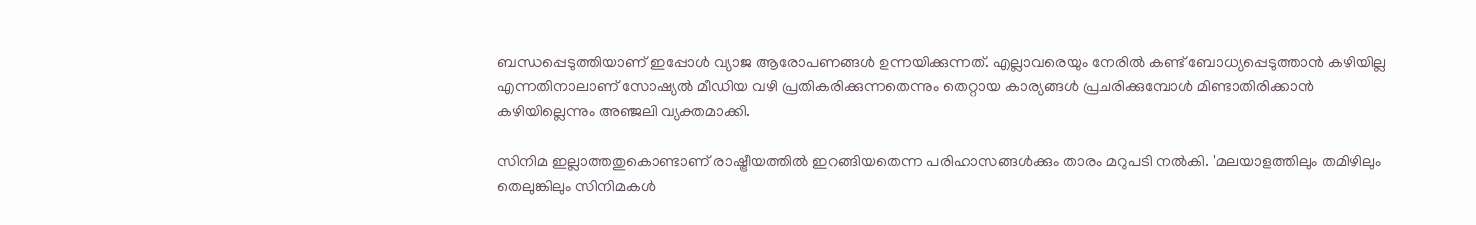ബന്ധപ്പെടുത്തിയാണ് ഇപ്പോള്‍ വ്യാജ ആരോപണങ്ങള്‍ ഉന്നയിക്കുന്നത്. എല്ലാവരെയും നേരില്‍ കണ്ട് ബോധ്യപ്പെടുത്താന്‍ കഴിയില്ല എന്നതിനാലാണ് സോഷ്യല്‍ മീഡിയ വഴി പ്രതികരിക്കുന്നതെന്നും തെറ്റായ കാര്യങ്ങള്‍ പ്രചരിക്കുമ്പോള്‍ മിണ്ടാതിരിക്കാന്‍ കഴിയില്ലെന്നും അഞ്ജലി വ്യക്തമാക്കി.

സിനിമ ഇല്ലാത്തതുകൊണ്ടാണ് രാഷ്ട്രീയത്തില്‍ ഇറങ്ങിയതെന്ന പരിഹാസങ്ങള്‍ക്കും താരം മറുപടി നല്‍കി. 'മലയാളത്തിലും തമിഴിലും തെലുങ്കിലും സിനിമകള്‍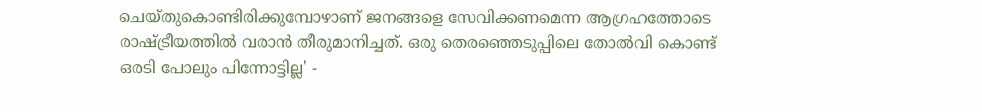ചെയ്തുകൊണ്ടിരിക്കുമ്പോഴാണ് ജനങ്ങളെ സേവിക്കണമെന്ന ആഗ്രഹത്തോടെ രാഷ്ട്രീയത്തില്‍ വരാന്‍ തീരുമാനിച്ചത്. ഒരു തെരഞ്ഞെടുപ്പിലെ തോല്‍വി കൊണ്ട് ഒരടി പോലും പിന്നോട്ടില്ല' -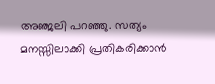അഞ്ജലി പറഞ്ഞു. സത്യം മനസ്സിലാക്കി പ്രതികരിക്കാന്‍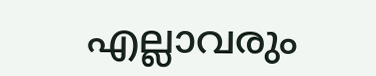എല്ലാവരും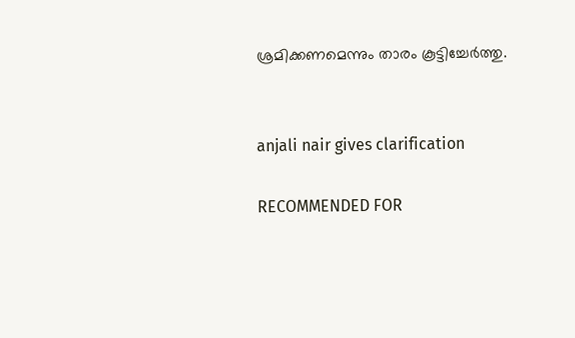ശ്രമിക്കണമെന്നും താരം കൂട്ടിച്ചേര്‍ത്തു.


anjali nair gives clarification

RECOMMENDED FOR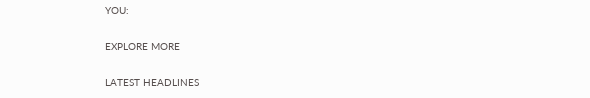YOU:

EXPLORE MORE

LATEST HEADLINES